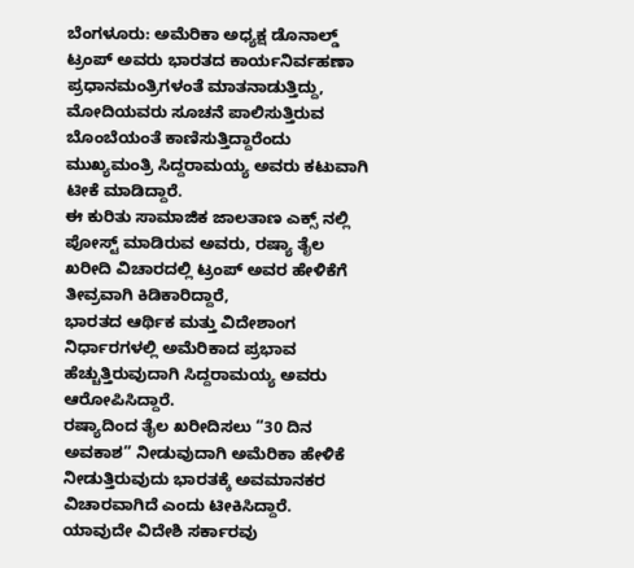ಬೆಂಗಳೂರು: ಅಮೆರಿಕಾ ಅಧ್ಯಕ್ಷ ಡೊನಾಲ್ಡ್ ಟ್ರಂಪ್ ಅವರು ಭಾರತದ ಕಾರ್ಯನಿರ್ವಹಣಾ ಪ್ರಧಾನಮಂತ್ರಿಗಳಂತೆ ಮಾತನಾಡುತ್ತಿದ್ದು, ಮೋದಿಯವರು ಸೂಚನೆ ಪಾಲಿಸುತ್ತಿರುವ ಬೊಂಬೆಯಂತೆ ಕಾಣಿಸುತ್ತಿದ್ದಾರೆಂದು ಮುಖ್ಯಮಂತ್ರಿ ಸಿದ್ದರಾಮಯ್ಯ ಅವರು ಕಟುವಾಗಿ ಟೀಕೆ ಮಾಡಿದ್ದಾರೆ.
ಈ ಕುರಿತು ಸಾಮಾಜಿಕ ಜಾಲತಾಣ ಎಕ್ಸ್ ನಲ್ಲಿ ಪೋಸ್ಟ್ ಮಾಡಿರುವ ಅವರು, ರಷ್ಯಾ ತೈಲ ಖರೀದಿ ವಿಚಾರದಲ್ಲಿ ಟ್ರಂಪ್ ಅವರ ಹೇಳಿಕೆಗೆ ತೀವ್ರವಾಗಿ ಕಿಡಿಕಾರಿದ್ದಾರೆ,
ಭಾರತದ ಆರ್ಥಿಕ ಮತ್ತು ವಿದೇಶಾಂಗ ನಿರ್ಧಾರಗಳಲ್ಲಿ ಅಮೆರಿಕಾದ ಪ್ರಭಾವ ಹೆಚ್ಚುತ್ತಿರುವುದಾಗಿ ಸಿದ್ದರಾಮಯ್ಯ ಅವರು ಆರೋಪಿಸಿದ್ದಾರೆ.
ರಷ್ಯಾದಿಂದ ತೈಲ ಖರೀದಿಸಲು “30 ದಿನ ಅವಕಾಶ” ನೀಡುವುದಾಗಿ ಅಮೆರಿಕಾ ಹೇಳಿಕೆ ನೀಡುತ್ತಿರುವುದು ಭಾರತಕ್ಕೆ ಅವಮಾನಕರ ವಿಚಾರವಾಗಿದೆ ಎಂದು ಟೀಕಿಸಿದ್ದಾರೆ.
ಯಾವುದೇ ವಿದೇಶಿ ಸರ್ಕಾರವು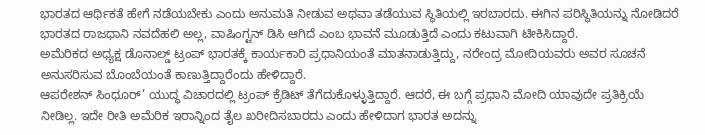ಭಾರತದ ಆರ್ಥಿಕತೆ ಹೇಗೆ ನಡೆಯಬೇಕು ಎಂದು ಅನುಮತಿ ನೀಡುವ ಅಥವಾ ತಡೆಯುವ ಸ್ಥಿತಿಯಲ್ಲಿ ಇರಬಾರದು. ಈಗಿನ ಪರಿಸ್ಥಿತಿಯನ್ನು ನೋಡಿದರೆ ಭಾರತದ ರಾಜಧಾನಿ ನವದೆಹಲಿ ಅಲ್ಲ, ವಾಷಿಂಗ್ಟನ್ ಡಿಸಿ ಆಗಿದೆ ಎಂಬ ಭಾವನೆ ಮೂಡುತ್ತಿದೆ ಎಂದು ಕಟುವಾಗಿ ಟೀಕಿಸಿದ್ದಾರೆ.
ಅಮೆರಿಕದ ಅಧ್ಯಕ್ಷ ಡೊನಾಲ್ಡ್ ಟ್ರಂಪ್ ಭಾರತಕ್ಕೆ ಕಾರ್ಯಕಾರಿ ಪ್ರಧಾನಿಯಂತೆ ಮಾತನಾಡುತ್ತಿದ್ದು, ನರೇಂದ್ರ ಮೋದಿಯವರು ಅವರ ಸೂಚನೆ ಅನುಸರಿಸುವ ಬೊಂಬೆಯಂತೆ ಕಾಣುತ್ತಿದ್ದಾರೆಂದು ಹೇಳಿದ್ದಾರೆ.
ಆಪರೇಶನ್ ಸಿಂಧೂರ್’ ಯುದ್ಧ ವಿಚಾರದಲ್ಲಿ ಟ್ರಂಪ್ ಕ್ರೆಡಿಟ್ ತೆಗೆದುಕೊಳ್ಳುತ್ತಿದ್ದಾರೆ. ಆದರೆ, ಈ ಬಗ್ಗೆ ಪ್ರಧಾನಿ ಮೋದಿ ಯಾವುದೇ ಪ್ರತಿಕ್ರಿಯೆ ನೀಡಿಲ್ಲ. ಇದೇ ರೀತಿ ಅಮೆರಿಕ ಇರಾನ್ನಿಂದ ತೈಲ ಖರೀದಿಸಬಾರದು ಎಂದು ಹೇಳಿದಾಗ ಭಾರತ ಅದನ್ನು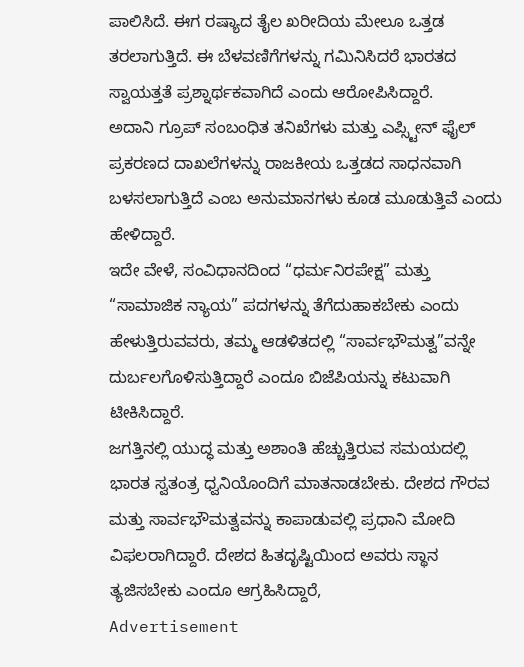ಪಾಲಿಸಿದೆ. ಈಗ ರಷ್ಯಾದ ತೈಲ ಖರೀದಿಯ ಮೇಲೂ ಒತ್ತಡ ತರಲಾಗುತ್ತಿದೆ. ಈ ಬೆಳವಣಿಗೆಗಳನ್ನು ಗಮಿನಿಸಿದರೆ ಭಾರತದ ಸ್ವಾಯತ್ತತೆ ಪ್ರಶ್ನಾರ್ಥಕವಾಗಿದೆ ಎಂದು ಆರೋಪಿಸಿದ್ದಾರೆ.
ಅದಾನಿ ಗ್ರೂಪ್ ಸಂಬಂಧಿತ ತನಿಖೆಗಳು ಮತ್ತು ಎಪ್ಸ್ಟೀನ್ ಫೈಲ್ ಪ್ರಕರಣದ ದಾಖಲೆಗಳನ್ನು ರಾಜಕೀಯ ಒತ್ತಡದ ಸಾಧನವಾಗಿ ಬಳಸಲಾಗುತ್ತಿದೆ ಎಂಬ ಅನುಮಾನಗಳು ಕೂಡ ಮೂಡುತ್ತಿವೆ ಎಂದು ಹೇಳಿದ್ದಾರೆ.
ಇದೇ ವೇಳೆ, ಸಂವಿಧಾನದಿಂದ “ಧರ್ಮನಿರಪೇಕ್ಷ” ಮತ್ತು “ಸಾಮಾಜಿಕ ನ್ಯಾಯ” ಪದಗಳನ್ನು ತೆಗೆದುಹಾಕಬೇಕು ಎಂದು ಹೇಳುತ್ತಿರುವವರು, ತಮ್ಮ ಆಡಳಿತದಲ್ಲಿ “ಸಾರ್ವಭೌಮತ್ವ”ವನ್ನೇ ದುರ್ಬಲಗೊಳಿಸುತ್ತಿದ್ದಾರೆ ಎಂದೂ ಬಿಜೆಪಿಯನ್ನು ಕಟುವಾಗಿ ಟೀಕಿಸಿದ್ದಾರೆ.
ಜಗತ್ತಿನಲ್ಲಿ ಯುದ್ಧ ಮತ್ತು ಅಶಾಂತಿ ಹೆಚ್ಚುತ್ತಿರುವ ಸಮಯದಲ್ಲಿ ಭಾರತ ಸ್ವತಂತ್ರ ಧ್ವನಿಯೊಂದಿಗೆ ಮಾತನಾಡಬೇಕು. ದೇಶದ ಗೌರವ ಮತ್ತು ಸಾರ್ವಭೌಮತ್ವವನ್ನು ಕಾಪಾಡುವಲ್ಲಿ ಪ್ರಧಾನಿ ಮೋದಿ ವಿಫಲರಾಗಿದ್ದಾರೆ. ದೇಶದ ಹಿತದೃಷ್ಟಿಯಿಂದ ಅವರು ಸ್ಥಾನ ತ್ಯಜಿಸಬೇಕು ಎಂದೂ ಆಗ್ರಹಿಸಿದ್ದಾರೆ,
Advertisement